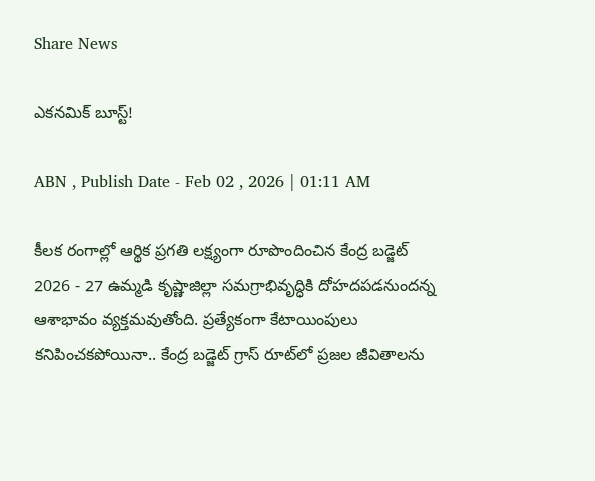Share News

ఎకనమిక్‌ బూస్ట్‌!

ABN , Publish Date - Feb 02 , 2026 | 01:11 AM

కీలక రంగాల్లో ఆర్థిక ప్రగతి లక్ష్యంగా రూపొందించిన కేంద్ర బడ్జెట్‌ 2026 - 27 ఉమ్మడి కృష్ణాజిల్లా సమగ్రాభివృద్ధికి దోహదపడనుందన్న ఆశాభావం వ్యక్తమవుతోంది. ప్రత్యేకంగా కేటాయింపులు కనిపించకపోయినా.. కేంద్ర బడ్జెట్‌ గ్రాస్‌ రూట్‌లో ప్రజల జీవితాలను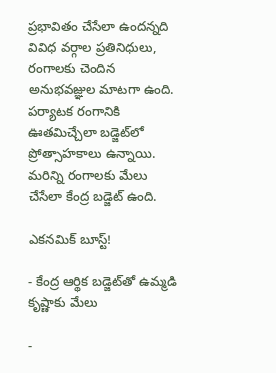ప్రభావితం చేసేలా ఉందన్నది వివిధ వర్గాల ప్రతినిధులు, రంగాలకు చెందిన అనుభవజ్ఞుల మాటగా ఉంది. పర్యాటక రంగానికి ఊతమిచ్చేలా బడ్జెట్‌లో ప్రోత్సాహకాలు ఉన్నాయి. మరిన్ని రంగాలకు మేలు చేసేలా కేంద్ర బడ్జెట్‌ ఉంది.

ఎకనమిక్‌ బూస్ట్‌!

- కేంద్ర ఆర్థిక బడ్జెట్‌తో ఉమ్మడి కృష్ణాకు మేలు

-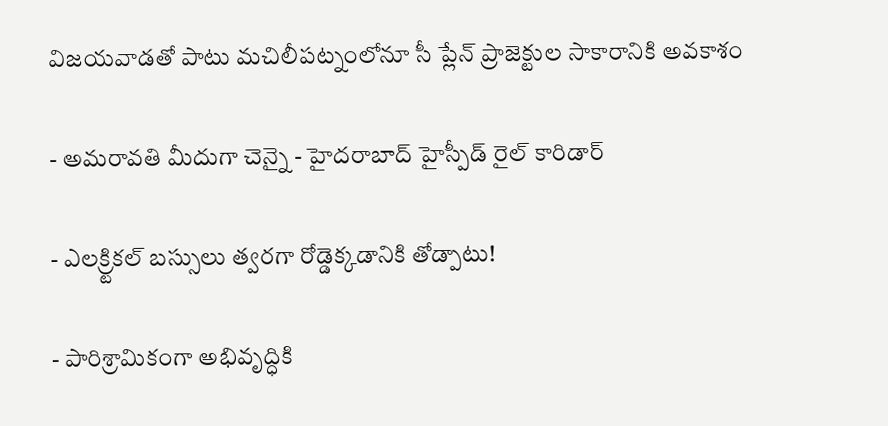విజయవాడతో పాటు మచిలీపట్నంలోనూ సీ ప్లేన్‌ ప్రాజెక్టుల సాకారానికి అవకాశం

- అమరావతి మీదుగా చెన్నై - హైదరాబాద్‌ హైస్పీడ్‌ రైల్‌ కారిడార్‌

- ఎలక్ర్టికల్‌ బస్సులు త్వరగా రోడ్డెక్కడానికి తోడ్పాటు!

- పారిశ్రామికంగా అభివృద్ధికి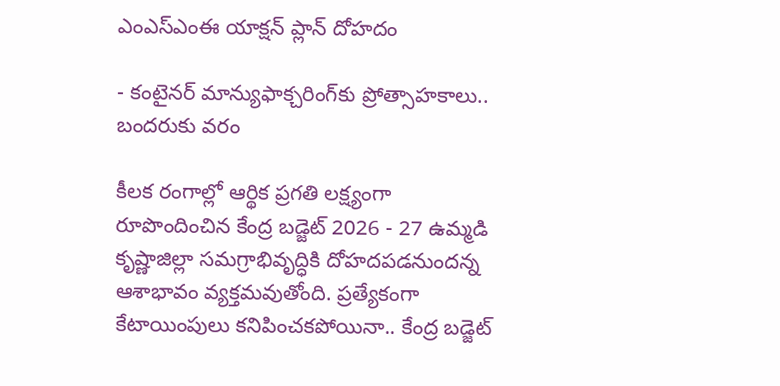ఎంఎస్‌ఎంఈ యాక్షన్‌ ప్లాన్‌ దోహదం

- కంటైనర్‌ మాన్యుఫాక్చరింగ్‌కు ప్రోత్సాహకాలు.. బందరుకు వరం

కీలక రంగాల్లో ఆర్థిక ప్రగతి లక్ష్యంగా రూపొందించిన కేంద్ర బడ్జెట్‌ 2026 - 27 ఉమ్మడి కృష్ణాజిల్లా సమగ్రాభివృద్ధికి దోహదపడనుందన్న ఆశాభావం వ్యక్తమవుతోంది. ప్రత్యేకంగా కేటాయింపులు కనిపించకపోయినా.. కేంద్ర బడ్జెట్‌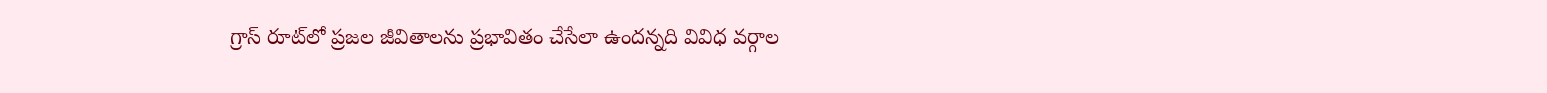గ్రాస్‌ రూట్‌లో ప్రజల జీవితాలను ప్రభావితం చేసేలా ఉందన్నది వివిధ వర్గాల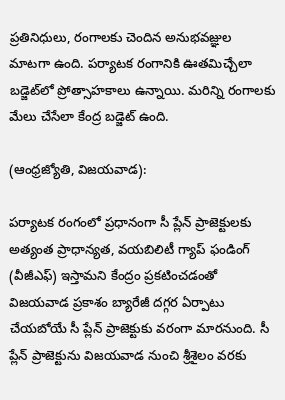ప్రతినిధులు, రంగాలకు చెందిన అనుభవజ్ఞుల మాటగా ఉంది. పర్యాటక రంగానికి ఊతమిచ్చేలా బడ్జెట్‌లో ప్రోత్సాహకాలు ఉన్నాయి. మరిన్ని రంగాలకు మేలు చేసేలా కేంద్ర బడ్జెట్‌ ఉంది.

(ఆంధ్రజ్యోతి, విజయవాడ):

పర్యాటక రంగంలో ప్రధానంగా సీ ప్లేన్‌ ప్రాజెక్టులకు అత్యంత ప్రాధాన్యత, వయబిలిటీ గ్యాప్‌ ఫండింగ్‌ (వీజీఎఫ్‌) ఇస్తామని కేంద్రం ప్రకటించడంతో విజయవాడ ప్రకాశం బ్యారేజీ దగ్గర ఏర్పాటు చేయబోయే సీ ప్లేన్‌ ప్రాజెక్టుకు వరంగా మారనుంది. సీ ప్లేన్‌ ప్రాజెక్టును విజయవాడ నుంచి శ్రీశైలం వరకు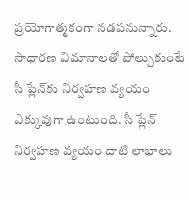ప్రయోగాత్మకంగా నడపనున్నారు. సాధారణ విమానాలతో పోల్చుకుంటే సీ ప్లేన్‌కు నిర్వహణ వ్యయం ఎక్కువుగా ఉంటుంది. సీ ప్లేన్‌ నిర్వహణ వ్యయం దాటి లాభాలు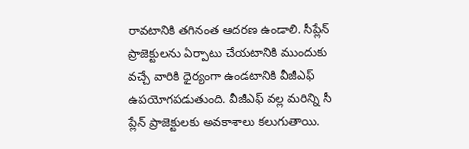రావటానికి తగినంత ఆదరణ ఉండాలి. సీప్లేన్‌ ప్రాజెక్టులను ఏర్పాటు చేయటానికి ముందుకు వచ్చే వారికి ధైర్యంగా ఉండటానికి వీజీఎఫ్‌ ఉపయోగపడుతుంది. వీజీఎఫ్‌ వల్ల మరిన్ని సీ ప్లేన్‌ ప్రాజెక్టులకు అవకాశాలు కలుగుతాయి.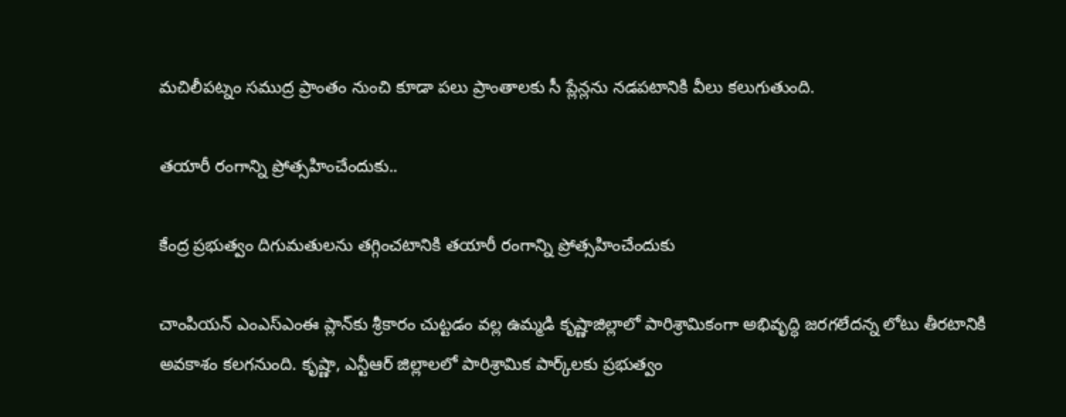మచిలీపట్నం సముద్ర ప్రాంతం నుంచి కూడా పలు ప్రాంతాలకు సీ ప్లేన్లను నడపటానికి వీలు కలుగుతుంది.

తయారీ రంగాన్ని ప్రోత్సహించేందుకు..

కేంద్ర ప్రభుత్వం దిగుమతులను తగ్గించటానికి తయారీ రంగాన్ని ప్రోత్సహించేందుకు

చాంపియన్‌ ఎంఎస్‌ఎంఈ ప్లాన్‌కు శ్రీకారం చుట్టడం వల్ల ఉమ్మడి కృష్ణాజిల్లాలో పారిశ్రామికంగా అభివృద్ధి జరగలేదన్న లోటు తీరటానికి అవకాశం కలగనుంది. కృష్ణా, ఎన్టీఆర్‌ జిల్లాలలో పారిశ్రామిక పార్క్‌లకు ప్రభుత్వం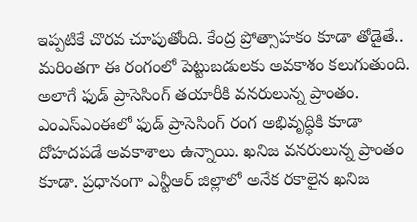ఇప్పటికే చొరవ చూపుతోంది. కేంద్ర ప్రోత్సాహకం కూడా తోడైతే.. మరింతగా ఈ రంగంలో పెట్టుబడులకు అవకాశం కలుగుతుంది. అలాగే ఫుడ్‌ ప్రాసెసింగ్‌ తయారీకి వనరులున్న ప్రాంతం. ఎంఎస్‌ఎంఈలో ఫుడ్‌ ప్రాసెసింగ్‌ రంగ అభివృద్ధికి కూడా దోహదపడే అవకాశాలు ఉన్నాయి. ఖనిజ వనరులున్న ప్రాంతం కూడా. ప్రధానంగా ఎన్టీఆర్‌ జిల్లాలో అనేక రకాలైన ఖనిజ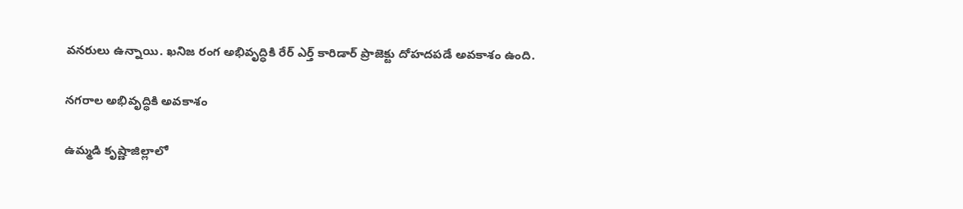వనరులు ఉన్నాయి. ఖనిజ రంగ అభివృద్ధికి రేర్‌ ఎర్త్‌ కారిడార్‌ ప్రాజెక్టు దోహదపడే అవకాశం ఉంది.

నగరాల అభివృద్ధికి అవకాశం

ఉమ్మడి కృష్ణాజిల్లాలో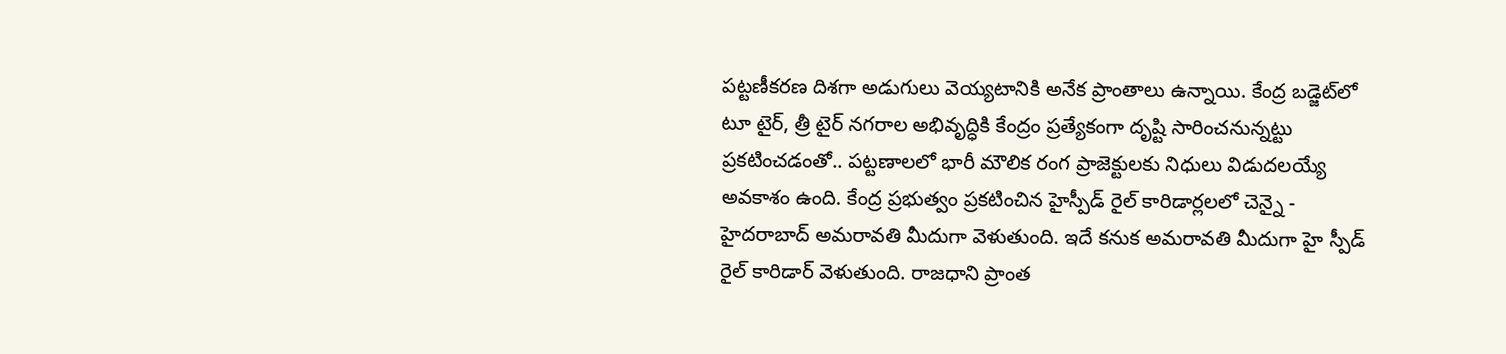పట్టణీకరణ దిశగా అడుగులు వెయ్యటానికి అనేక ప్రాంతాలు ఉన్నాయి. కేంద్ర బడ్జెట్‌లో టూ టైర్‌, త్రీ టైర్‌ నగరాల అభివృద్ధికి కేంద్రం ప్రత్యేకంగా దృష్టి సారించనున్నట్టు ప్రకటించడంతో.. పట్టణాలలో భారీ మౌలిక రంగ ప్రాజెక్టులకు నిధులు విడుదలయ్యే అవకాశం ఉంది. కేంద్ర ప్రభుత్వం ప్రకటించిన హైస్పీడ్‌ రైల్‌ కారిడార్లలలో చెన్నై - హైదరాబాద్‌ అమరావతి మీదుగా వెళుతుంది. ఇదే కనుక అమరావతి మీదుగా హై స్పీడ్‌ రైల్‌ కారిడార్‌ వెళుతుంది. రాజధాని ప్రాంత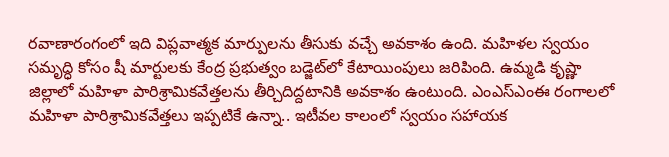రవాణారంగంలో ఇది విప్లవాత్మక మార్పులను తీసుకు వచ్చే అవకాశం ఉంది. మహిళల స్వయం సమృద్ధి కోసం షీ మార్టులకు కేంద్ర ప్రభుత్వం బడ్జెట్‌లో కేటాయింపులు జరిపింది. ఉమ్మడి కృష్ణా జిల్లాలో మహిళా పారిశ్రామికవేత్తలను తీర్చిదిద్దటానికి అవకాశం ఉంటుంది. ఎంఎస్‌ఎంఈ రంగాలలో మహిళా పారిశ్రామికవేత్తలు ఇప్పటికే ఉన్నా.. ఇటీవల కాలంలో స్వయం సహాయక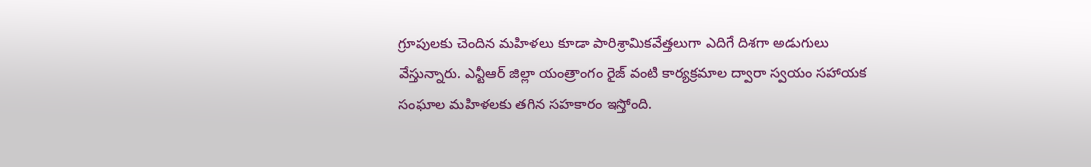గ్రూపులకు చెందిన మహిళలు కూడా పారిశ్రామికవేత్తలుగా ఎదిగే దిశగా అడుగులు వేస్తున్నారు. ఎన్టీఆర్‌ జిల్లా యంత్రాంగం రైజ్‌ వంటి కార్యక్రమాల ద్వారా స్వయం సహాయక సంఘాల మహిళలకు తగిన సహకారం ఇస్తోంది.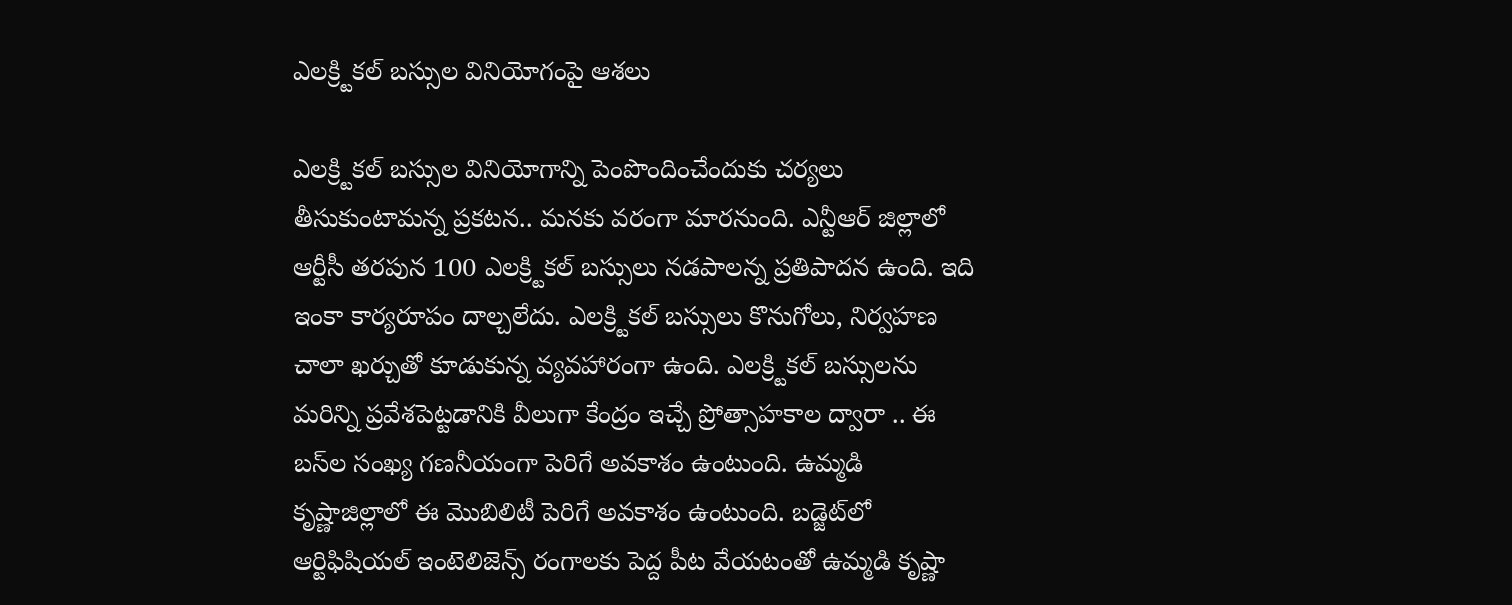ఎలక్ర్టికల్‌ బస్సుల వినియోగంపై ఆశలు

ఎలక్ర్టికల్‌ బస్సుల వినియోగాన్ని పెంపొందించేందుకు చర్యలు తీసుకుంటామన్న ప్రకటన.. మనకు వరంగా మారనుంది. ఎన్టీఆర్‌ జిల్లాలో ఆర్టీసీ తరపున 100 ఎలక్ర్టికల్‌ బస్సులు నడపాలన్న ప్రతిపాదన ఉంది. ఇది ఇంకా కార్యరూపం దాల్చలేదు. ఎలక్ర్టికల్‌ బస్సులు కొనుగోలు, నిర్వహణ చాలా ఖర్చుతో కూడుకున్న వ్యవహారంగా ఉంది. ఎలక్ర్టికల్‌ బస్సులను మరిన్ని ప్రవేశపెట్టడానికి వీలుగా కేంద్రం ఇచ్చే ప్రోత్సాహకాల ద్వారా .. ఈ బస్‌ల సంఖ్య గణనీయంగా పెరిగే అవకాశం ఉంటుంది. ఉమ్మడి కృష్ణాజిల్లాలో ఈ మొబిలిటీ పెరిగే అవకాశం ఉంటుంది. బడ్జెట్‌లో ఆర్టిఫిషియల్‌ ఇంటెలిజెన్స్‌ రంగాలకు పెద్ద పీట వేయటంతో ఉమ్మడి కృష్ణా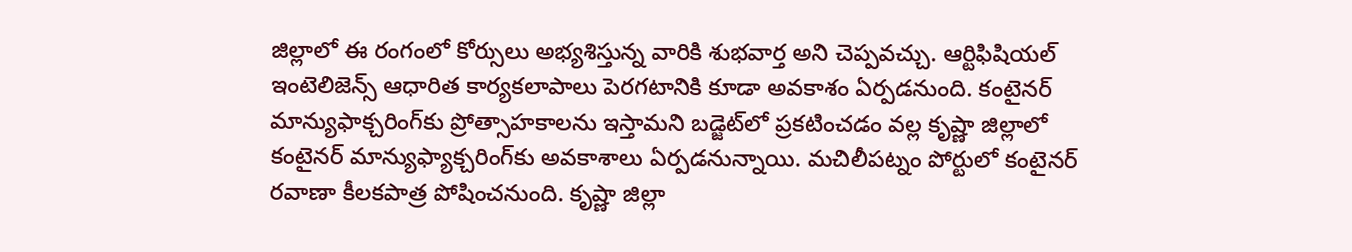జిల్లాలో ఈ రంగంలో కోర్సులు అభ్యశిస్తున్న వారికి శుభవార్త అని చెప్పవచ్చు. ఆర్టిఫిషియల్‌ ఇంటెలిజెన్స్‌ ఆధారిత కార్యకలాపాలు పెరగటానికి కూడా అవకాశం ఏర్పడనుంది. కంటైనర్‌ మాన్యుఫాక్చరింగ్‌కు ప్రోత్సాహకాలను ఇస్తామని బడ్జెట్‌లో ప్రకటించడం వల్ల కృష్ణా జిల్లాలో కంటైనర్‌ మాన్యుఫ్యాక్చరింగ్‌కు అవకాశాలు ఏర్పడనున్నాయి. మచిలీపట్నం పోర్టులో కంటైనర్‌ రవాణా కీలకపాత్ర పోషించనుంది. కృష్ణా జిల్లా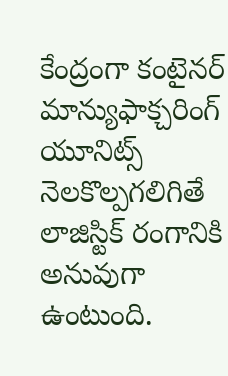కేంద్రంగా కంటైనర్‌ మాన్యుఫాక్చరింగ్‌ యూనిట్స్‌ నెలకొల్పగలిగితే లాజిస్టిక్‌ రంగానికి అనువుగా ఉంటుంది.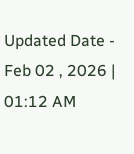Updated Date - Feb 02 , 2026 | 01:12 AM